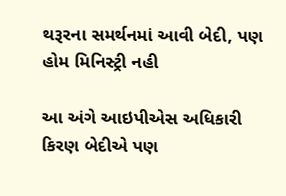થરૂરના સમર્થનમાં આવી બેદી, પણ હોમ મિનિસ્ટ્રી નહી

આ અંગે આઇપીએસ અધિકારી કિરણ બેદીએ પણ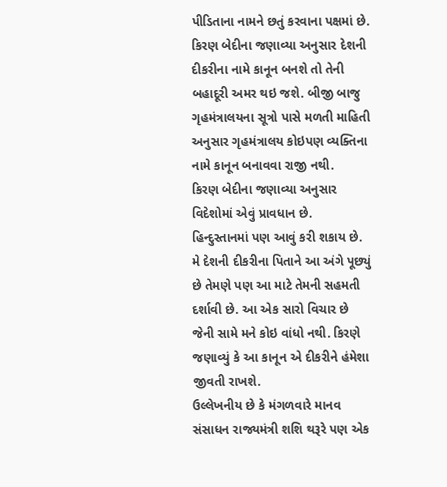પીડિતાના નામને છતું કરવાના પક્ષમાં છે. કિરણ બેદીના જણાવ્યા અનુસાર દેશની દીકરીના નામે કાનૂન બનશે તો તેની બહાદૂરી અમર થઇ જશે. બીજી બાજુ ગૃહમંત્રાલયના સૂત્રો પાસે મળતી માહિતી અનુસાર ગૃહમંત્રાલય કોઇપણ વ્યક્તિના નામે કાનૂન બનાવવા રાજી નથી.
કિરણ બેદીના જણાવ્યા અનુસાર વિદેશોમાં એવું પ્રાવધાન છે. હિન્દુસ્તાનમાં પણ આવું કરી શકાય છે. મે દેશની દીકરીના પિતાને આ અંગે પૂછ્યું છે તેમણે પણ આ માટે તેમની સહમતી દર્શાવી છે. આ એક સારો વિચાર છે જેની સામે મને કોઇ વાંધો નથી. કિરણે જણાવ્યું કે આ કાનૂન એ દીકરીને હંમેશા જીવતી રાખશે.
ઉલ્લેખનીય છે કે મંગળવારે માનવ સંસાધન રાજ્યમંત્રી શશિ થરૂરે પણ એક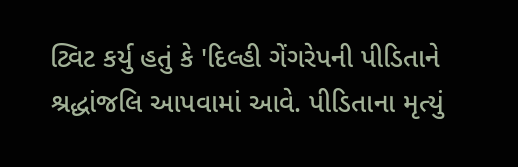ટ્વિટ કર્યુ હતું કે 'દિલ્હી ગેંગરેપની પીડિતાને શ્રદ્ધાંજલિ આપવામાં આવે. પીડિતાના મૃત્યું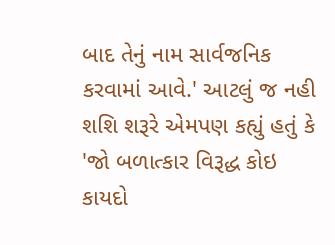બાદ તેનું નામ સાર્વજનિક કરવામાં આવે.' આટલું જ નહી શશિ શરૂરે એમપણ કહ્યું હતું કે 'જો બળાત્કાર વિરૂદ્ધ કોઇ કાયદો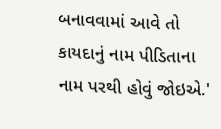બનાવવામાં આવે તો કાયદાનું નામ પીડિતાના નામ પરથી હોવું જોઇએ.'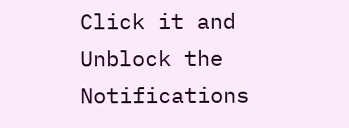Click it and Unblock the Notifications